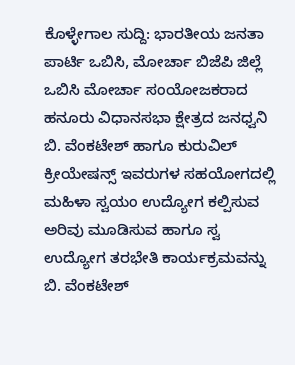ಕೊಳ್ಳೇಗಾಲ ಸುದ್ದಿ: ಭಾರತೀಯ ಜನತಾ ಪಾರ್ಟಿ ಒಬಿಸಿ, ಮೋರ್ಚಾ ಬಿಜೆಪಿ ಜಿಲ್ಲೆ ಒಬಿಸಿ ಮೋರ್ಚಾ ಸಂಯೋಜಕರಾದ ಹನೂರು ವಿಧಾನಸಭಾ ಕ್ಷೇತ್ರದ ಜನಧ್ವನಿ ಬಿ. ವೆಂಕಟೇಶ್ ಹಾಗೂ ಕುರುವಿಲ್ ಕ್ರೀಯೇಷನ್ಸ್ ಇವರುಗಳ ಸಹಯೋಗದಲ್ಲಿ ಮಹಿಳಾ ಸ್ವಯಂ ಉದ್ಯೋಗ ಕಲ್ಪಿಸುವ ಅರಿವು ಮೂಡಿಸುವ ಹಾಗೂ ಸ್ವ ಉದ್ಯೋಗ ತರಭೇತಿ ಕಾರ್ಯಕ್ರಮವನ್ನು ಬಿ. ವೆಂಕಟೇಶ್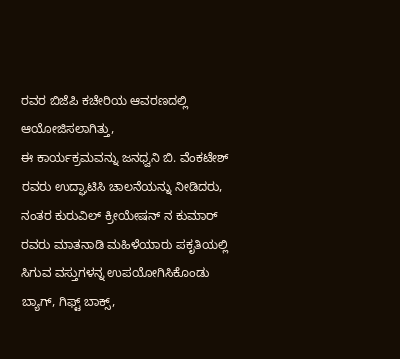ರವರ ಬಿಜೆಪಿ ಕಚೇರಿಯ ಆವರಣದಲ್ಲಿ ಆಯೋಜಿಸಲಾಗಿತ್ತು,
ಈ ಕಾರ್ಯಕ್ರಮವನ್ನು ಜನಧ್ವನಿ ಬಿ. ವೆಂಕಟೇಶ್ ರವರು ಉದ್ಘಾಟಿಸಿ ಚಾಲನೆಯನ್ನು ನೀಡಿದರು,
ನಂತರ ಕುರುವಿಲ್ ಕ್ರೀಯೇಷನ್ ನ ಕುಮಾರ್ ರವರು ಮಾತನಾಡಿ ಮಹಿಳೆಯಾರು ಪಕೃತಿಯಲ್ಲಿ ಸಿಗುವ ವಸ್ತುಗಳನ್ನ ಉಪಯೋಗಿಸಿಕೊಂಡು ಬ್ಯಾಗ್, ಗಿಫ್ಟ್ ಬಾಕ್ಸ್,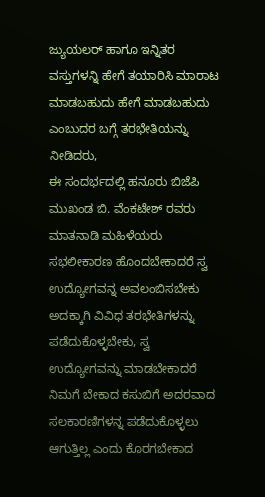ಜ್ಯುಯಲರ್ ಹಾಗೂ ಇನ್ನಿತರ ವಸ್ತುಗಳನ್ನಿ ಹೇಗೆ ತಯಾರಿಸಿ ಮಾರಾಟ ಮಾಡಬಹುದು ಹೇಗೆ ಮಾಡಬಹುದು ಎಂಬುದರ ಬಗ್ಗೆ ತರಭೇತಿಯನ್ನು ನೀಡಿದರು,
ಈ ಸಂದರ್ಭದಲ್ಲಿ ಹನೂರು ಬಿಜೆಪಿ ಮುಖಂಡ ಬಿ. ವೆಂಕಟೇಶ್ ರವರು ಮಾತನಾಡಿ ಮಹಿಳೆಯರು ಸಭಲೀಕಾರಣ ಹೊಂದಬೇಕಾದರೆ ಸ್ವ ಉದ್ಯೋಗವನ್ನ ಅವಲಂಬಿಸಬೇಕು ಅದಕ್ಕಾಗಿ ವಿವಿಧ ತರಭೇತಿಗಳನ್ನು ಪಡೆದುಕೊಳ್ಳಬೇಕು, ಸ್ವ ಉದ್ಯೋಗವನ್ನು ಮಾಡಬೇಕಾದರೆ ನಿಮಗೆ ಬೇಕಾದ ಕಸುಬಿಗೆ ಅದರವಾದ ಸಲಕಾರಣಿಗಳನ್ನ ಪಡೆದುಕೊಳ್ಳಲು ಆಗುತ್ತಿಲ್ಲ ಎಂದು ಕೊರಗಬೇಕಾದ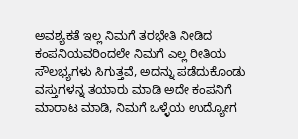ಅವಶ್ಯಕತೆ ಇಲ್ಲ ನಿಮಗೆ ತರಭೇತಿ ನೀಡಿದ ಕಂಪನಿಯವರಿಂದಲೇ ನಿಮಗೆ ಎಲ್ಲ ರೀತಿಯ ಸೌಲಭ್ಯಗಳು ಸಿಗುತ್ತವೆ, ಅದನ್ನು ಪಡೆದುಕೊಂಡು ವಸ್ತುಗಳನ್ನ ತಯಾರು ಮಾಡಿ ಅದೇ ಕಂಪನಿಗೆ ಮಾರಾಟ ಮಾಡಿ, ನಿಮಗೆ ಒಳ್ಳೆಯ ಉದ್ಯೋಗ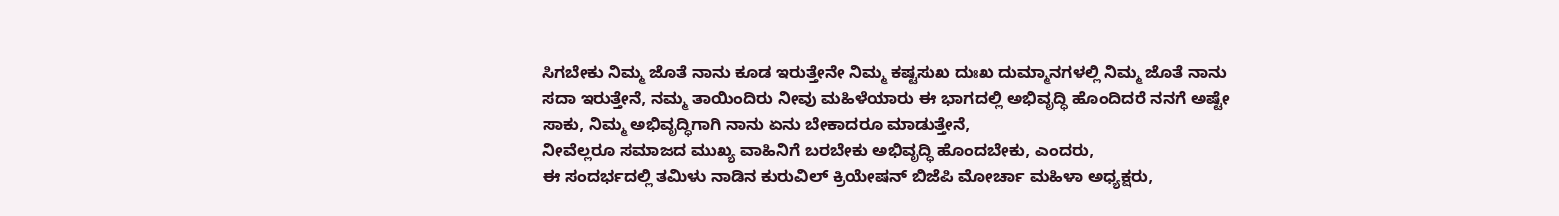ಸಿಗಬೇಕು ನಿಮ್ಮ ಜೊತೆ ನಾನು ಕೂಡ ಇರುತ್ತೇನೇ ನಿಮ್ಮ ಕಷ್ಟಸುಖ ದುಃಖ ದುಮ್ಮಾನಗಳಲ್ಲಿ ನಿಮ್ಮ ಜೊತೆ ನಾನು ಸದಾ ಇರುತ್ತೇನೆ, ನಮ್ಮ ತಾಯಿಂದಿರು ನೀವು ಮಹಿಳೆಯಾರು ಈ ಭಾಗದಲ್ಲಿ ಅಭಿವೃದ್ಧಿ ಹೊಂದಿದರೆ ನನಗೆ ಅಷ್ಟೇ ಸಾಕು, ನಿಮ್ಮ ಅಭಿವೃದ್ಧಿಗಾಗಿ ನಾನು ಏನು ಬೇಕಾದರೂ ಮಾಡುತ್ತೇನೆ,
ನೀವೆಲ್ಲರೂ ಸಮಾಜದ ಮುಖ್ಯ ವಾಹಿನಿಗೆ ಬರಬೇಕು ಅಭಿವೃದ್ಧಿ ಹೊಂದಬೇಕು, ಎಂದರು,
ಈ ಸಂದರ್ಭದಲ್ಲಿ ತಮಿಳು ನಾಡಿನ ಕುರುವಿಲ್ ಕ್ರಿಯೇಷನ್ ಬಿಜೆಪಿ ಮೋರ್ಚಾ ಮಹಿಳಾ ಅಧ್ಯಕ್ಷರು,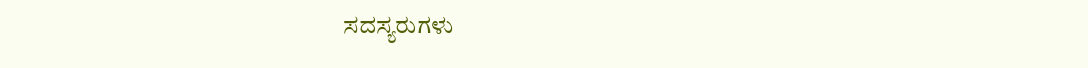ಸದಸ್ಯರುಗಳು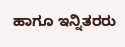ಹಾಗೂ ಇನ್ನಿತರರು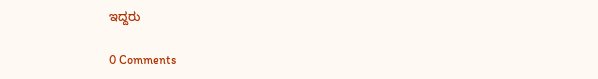ಇದ್ದರು

0 Comments